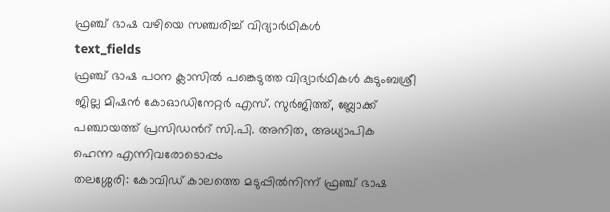ഫ്രഞ്ച് ഭാഷ വഴിയെ സഞ്ചരിച്ച് വിദ്യാർഥികൾ
text_fields
ഫ്രഞ്ച് ഭാഷ പഠന ക്ലാസിൽ പങ്കെടുത്ത വിദ്യാർഥികൾ കുടുംബശ്രീ ജില്ല മിഷൻ കോഓഡിനേറ്റർ എസ്. സുർജിത്ത്, ബ്ലോക്ക് പഞ്ചായത്ത് പ്രസിഡൻറ് സി.പി. അനിത, അധ്യാപിക ഹെന്ന എന്നിവരോടൊപ്പം
തലശ്ശേരി: കോവിഡ് കാലത്തെ മടുപ്പിൽനിന്ന് ഫ്രഞ്ച് ഭാഷ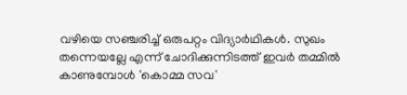വഴിയെ സഞ്ചരിച്ച് ഒരുപറ്റം വിദ്യാർഥികൾ. സുഖം തന്നെയല്ലേ എന്ന് ചോദിക്കുന്നിടത്ത് ഇവർ തമ്മിൽ കാണുമ്പോൾ 'കൊമ്മ സവ'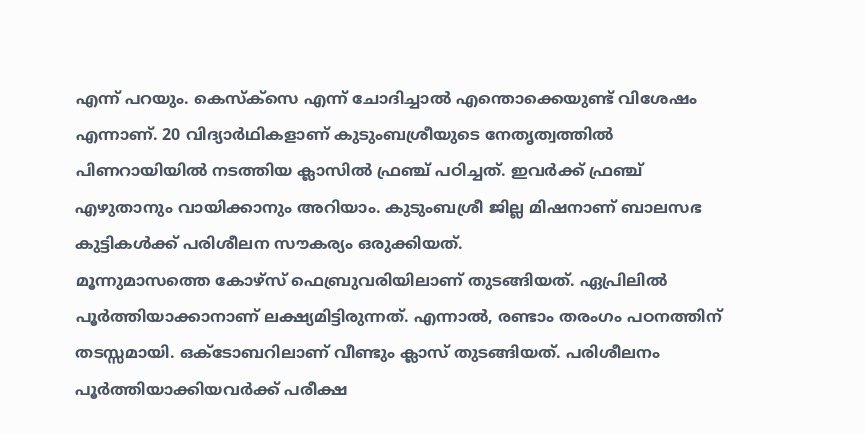എന്ന് പറയും. കെസ്ക്സെ എന്ന് ചോദിച്ചാൽ എന്തൊക്കെയുണ്ട് വിശേഷം എന്നാണ്. 20 വിദ്യാർഥികളാണ് കുടുംബശ്രീയുടെ നേതൃത്വത്തിൽ പിണറായിയിൽ നടത്തിയ ക്ലാസിൽ ഫ്രഞ്ച് പഠിച്ചത്. ഇവർക്ക് ഫ്രഞ്ച് എഴുതാനും വായിക്കാനും അറിയാം. കുടുംബശ്രീ ജില്ല മിഷനാണ് ബാലസഭ കുട്ടികൾക്ക് പരിശീലന സൗകര്യം ഒരുക്കിയത്.
മൂന്നുമാസത്തെ കോഴ്സ് ഫെബ്രുവരിയിലാണ് തുടങ്ങിയത്. ഏപ്രിലിൽ പൂർത്തിയാക്കാനാണ് ലക്ഷ്യമിട്ടിരുന്നത്. എന്നാൽ, രണ്ടാം തരംഗം പഠനത്തിന് തടസ്സമായി. ഒക്ടോബറിലാണ് വീണ്ടും ക്ലാസ് തുടങ്ങിയത്. പരിശീലനം പൂർത്തിയാക്കിയവർക്ക് പരീക്ഷ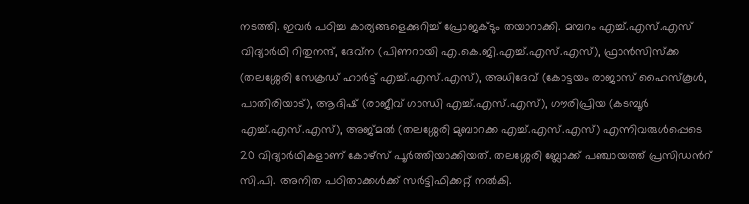നടത്തി. ഇവർ പഠിച്ച കാര്യങ്ങളെക്കുറിച്ച് പ്രോജക്ടും തയാറാക്കി. മമ്പറം എച്ച്.എസ്.എസ് വിദ്യാർഥി റിതുനന്ദ്, ദേവ്ന (പിണറായി എ.കെ.ജി.എച്ച്.എസ്.എസ്), ഫ്രാൻസിസ്ക്ക (തലശ്ശേരി സേക്രഡ് ഹാർട്ട് എച്ച്.എസ്.എസ്), അധിദേവ് (കോട്ടയം രാജാസ് ഹൈസ്കൂൾ, പാതിരിയാട്), ആദിഷ് (രാജീവ് ഗാന്ധി എച്ച്.എസ്.എസ്), ഗൗരിപ്രിയ (കടമ്പൂർ എച്ച്.എസ്.എസ്), അജ്മൽ (തലശ്ശേരി മുബാറക്ക എച്ച്.എസ്.എസ്) എന്നിവരുൾപ്പെടെ 20 വിദ്യാർഥികളാണ് കോഴ്സ് പൂർത്തിയാക്കിയത്. തലശ്ശേരി ബ്ലോക്ക് പഞ്ചായത്ത് പ്രസിഡൻറ് സി.പി. അനിത പഠിതാക്കൾക്ക് സർട്ടിഫിക്കറ്റ് നൽകി.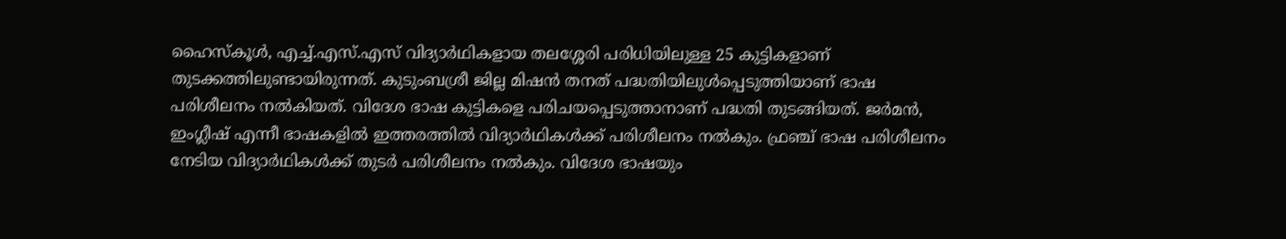ഹൈസ്കൂൾ, എച്ച്.എസ്.എസ് വിദ്യാർഥികളായ തലശ്ശേരി പരിധിയിലുള്ള 25 കുട്ടികളാണ് തുടക്കത്തിലുണ്ടായിരുന്നത്. കുടുംബശ്രീ ജില്ല മിഷൻ തനത് പദ്ധതിയിലുൾപ്പെടുത്തിയാണ് ഭാഷ പരിശീലനം നൽകിയത്. വിദേശ ഭാഷ കുട്ടികളെ പരിചയപ്പെടുത്താനാണ് പദ്ധതി തുടങ്ങിയത്. ജർമൻ, ഇംഗ്ലീഷ് എന്നീ ഭാഷകളിൽ ഇത്തരത്തിൽ വിദ്യാർഥികൾക്ക് പരിശീലനം നൽകും. ഫ്രഞ്ച് ഭാഷ പരിശീലനം നേടിയ വിദ്യാർഥികൾക്ക് തുടർ പരിശീലനം നൽകും. വിദേശ ഭാഷയും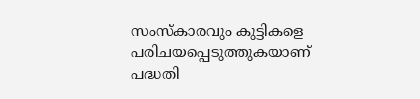സംസ്കാരവും കുട്ടികളെ പരിചയപ്പെടുത്തുകയാണ് പദ്ധതി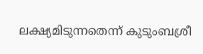ലക്ഷ്യമിടുന്നതെന്ന് കുടുംബശ്രീ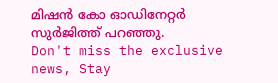മിഷൻ കോ ഓഡിനേറ്റർ സുർജിത്ത് പറഞ്ഞു.
Don't miss the exclusive news, Stay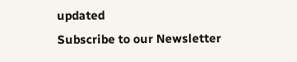updated
Subscribe to our Newsletter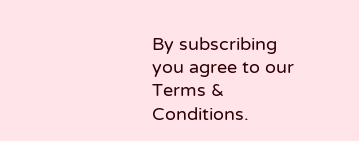By subscribing you agree to our Terms & Conditions.